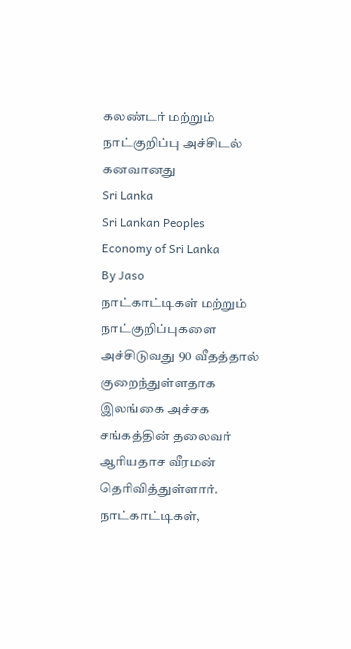கலண்டர் மற்றும் நாட்குறிப்பு அச்சிடல் கனவானது
Sri Lanka
Sri Lankan Peoples
Economy of Sri Lanka
By Jaso
நாட்காட்டிகள் மற்றும் நாட்குறிப்புகளை அச்சிடுவது 90 வீதத்தால் குறைந்துள்ளதாக இலங்கை அச்சக சங்கத்தின் தலைவர் ஆரியதாச வீரமன் தெரிவித்துள்ளார்.
நாட்காட்டிகள்,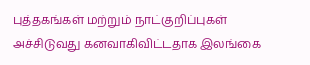புத்தகங்கள் மற்றும் நாட்குறிப்புகள் அச்சிடுவது கனவாகிவிட்டதாக இலங்கை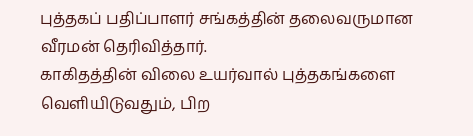புத்தகப் பதிப்பாளர் சங்கத்தின் தலைவருமான வீரமன் தெரிவித்தார்.
காகிதத்தின் விலை உயர்வால் புத்தகங்களை வெளியிடுவதும், பிற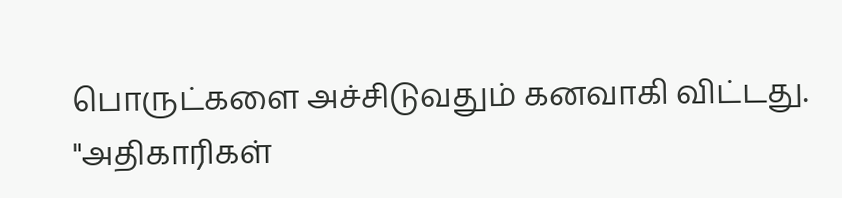பொருட்களை அச்சிடுவதும் கனவாகி விட்டது.
"அதிகாரிகள்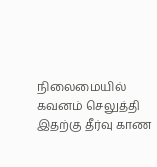நிலைமையில் கவனம் செலுத்தி இதற்கு தீர்வு காண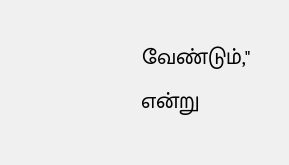வேண்டும்," என்று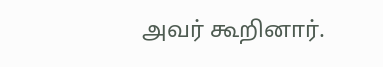அவர் கூறினார்.